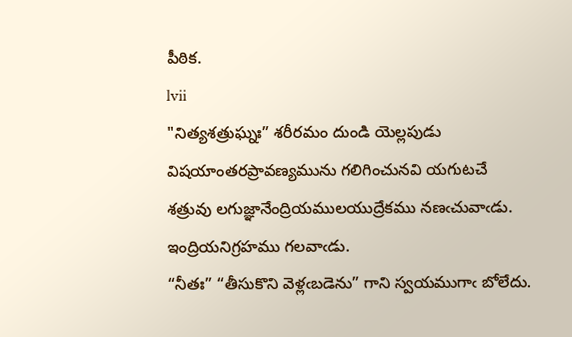పీఠిక.
lvii
"నిత్యశత్రుఘ్నః” శరీరమం దుండి యెల్లపుడు విషయాంతరప్రావణ్యమును గలిగించునవి యగుటచే శత్రువు లగుజ్ఞానేంద్రియములయుద్రేకము నణఁచువాఁడు. ఇంద్రియనిగ్రహము గలవాఁడు.
“నీతః” “తీసుకొని వెళ్లఁబడెను” గాని స్వయముగాఁ బోలేదు.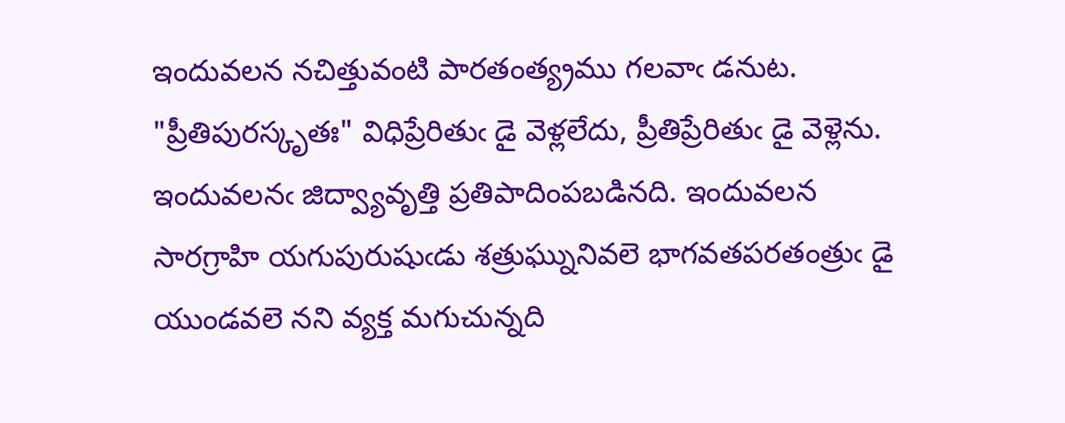ఇందువలన నచిత్తువంటి పారతంత్య్రము గలవాఁ డనుట.
"ప్రీతిపురస్కృతః" విధిప్రేరితుఁ డై వెళ్లలేదు, ప్రీతిప్రేరితుఁ డై వెళ్లెను. ఇందువలనఁ జిద్వ్యావృత్తి ప్రతిపాదింపబడినది. ఇందువలన సారగ్రాహి యగుపురుషుఁడు శత్రుఘ్నునివలె భాగవతపరతంత్రుఁ డై యుండవలె నని వ్యక్త మగుచున్నది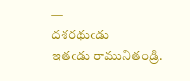—
దశరథుఁడు
ఇతఁడు రామునితండ్రి.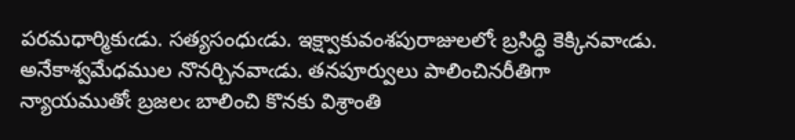పరమధార్మికుఁడు. సత్యసంధుఁడు. ఇక్ష్వాకువంశపురాజులలోఁ బ్రసిద్ధి కెక్కినవాఁడు. అనేకాశ్వమేధముల నొనర్చినవాఁడు. తనపూర్వులు పాలించినరీతిగా న్యాయముతోఁ బ్రజలఁ బాలించి కొనకు విశ్రాంతి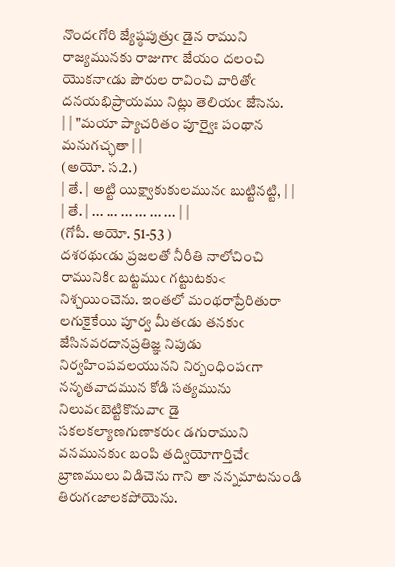నొందఁగోరి జ్యేష్ఠపుత్రుఁ డైన రాముని రాజ్యమునకు రాజుగాఁ జేయం దలంచి యొకనాఁడు పౌరుల రావించి వారితోఁ దనయభిప్రాయము నిట్లు తెలియఁ జేసెను.
| | "మయా ప్యాచరితం పూర్వైః పంథాన మనుగచ్ఛతా | |
(అయో. స.2.)
| తే. | అట్టి యిక్ష్వాకుకులమునఁ బుట్టినట్టి, | |
| తే. | ... ... ... ... ... ... | |
(గోపీ. అయో. 51-53 )
దశరథుఁడు ప్రజలతో నీరీతి నాలోచించి రామునికిఁ బట్టముఁ గట్టుటకు< నిశ్చయించెను. ఇంతలో మంథరాప్రేరితురా లగుకైకేయి పూర్వ మీతఁడు తనకుఁ జేసినవరదానప్రతిజ్ఞ నిపుడు నిర్వహింపవలయునని నిర్బంధింపఁగా ననృతవాదమున కోడి సత్యమును నిలువఁబెట్టికొనువాఁ డై సకలకల్యాణగుణాకరుఁ డగురాముని వనమునకుఁ బంపి తద్వియోగార్తిచేఁ బ్రాణములు విడిచెను గాని తా నన్నమాటనుండి తిరుగఁజాలకపోయెను.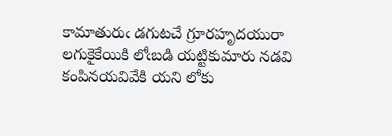కామాతురుఁ డగుటచే గ్రూరహృదయురా లగుకైకేయికి లోఁబడి యట్టికుమారు నడవి కంపినయవివేకి యని లోకు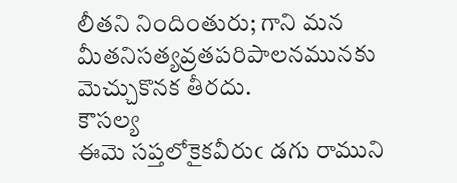లీతని నిందింతురు; గాని మన మీతనిసత్యవ్రతపరిపాలనమునకు మెచ్చుకొనక తీరదు.
కౌసల్య
ఈమె సప్తలోకైకవీరుఁ డగు రాముని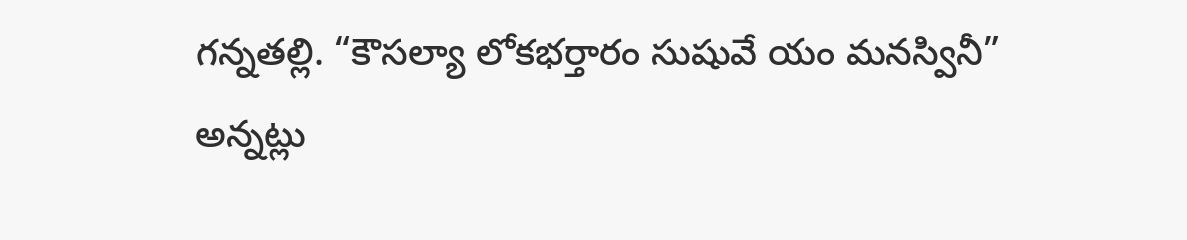గన్నతల్లి. “కౌసల్యా లోకభర్తారం సుషువే యం మనస్వినీ” అన్నట్లు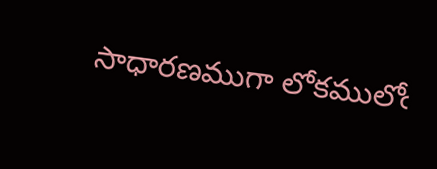సాధారణముగా లోకములోఁ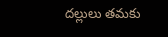దల్లులు తమకు